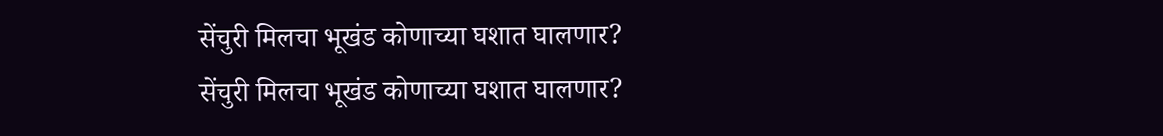सेंचुरी मिलचा भूखंड कोणाच्या घशात घालणार?
सेंचुरी मिलचा भूखंड कोणाच्या घशात घालणार?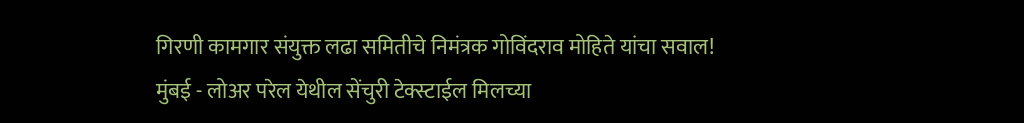गिरणी कामगार संयुक्त लढा समितीचे निमंत्रक गोविंदराव मोहिते यांचा सवाल!
मुंबई - लोअर परेल येथील सेंचुरी टेक्स्टाईल मिलच्या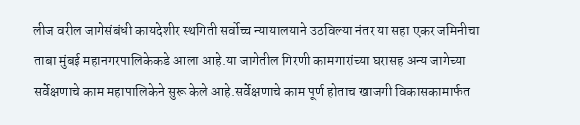लीज वरील जागेसंबंधी कायदेशीर स्थगिती सर्वोच्च न्यायालयाने उठविल्या नंतर या सहा एकर जमिनीचा ताबा मुंबई महानगरपालिकेकडे आला आहे.या जागेतील गिरणी कामगारांच्या घरासह अन्य जागेच्या सर्वेक्षणाचे काम महापालिकेने सुरू केले आहे.सर्वेक्षणाचे काम पूर्ण होताच खाजगी विकासकामार्फत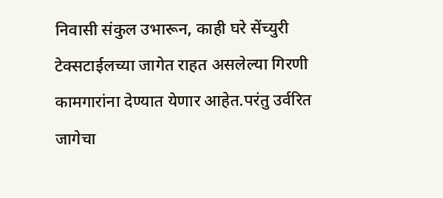निवासी संकुल उभारून, काही घरे सेंच्युरी टेक्सटाईलच्या जागेत राहत असलेल्या गिरणी कामगारांना देण्यात येणार आहेत.परंतु उर्वरित जागेचा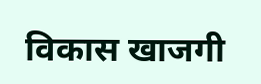विकास खाजगी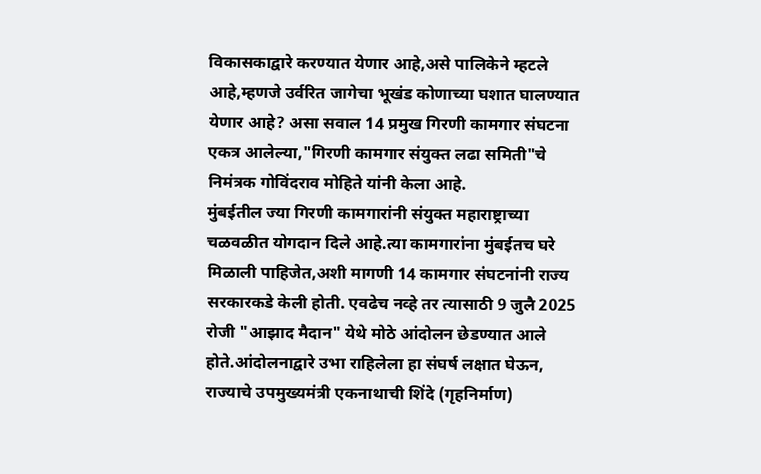विकासकाद्वारे करण्यात येणार आहे,असे पालिकेने म्हटले आहे,म्हणजे उर्वरित जागेचा भूखंड कोणाच्या घशात घालण्यात येणार आहे? असा सवाल 14 प्रमुख गिरणी कामगार संघटना एकत्र आलेल्या,"गिरणी कामगार संयुक्त लढा समिती"चे निमंत्रक गोविंदराव मोहिते यांनी केला आहे.
मुंबईतील ज्या गिरणी कामगारांनी संयुक्त महाराष्ट्राच्या चळवळीत योगदान दिले आहे.त्या कामगारांना मुंबईतच घरे मिळाली पाहिजेत,अशी मागणी 14 कामगार संघटनांनी राज्य सरकारकडे केली होती. एवढेच नव्हे तर त्यासाठी 9 जुलै 2025 रोजी "आझाद मैदान" येथे मोठे आंदोलन छेडण्यात आले होते.आंदोलनाद्वारे उभा राहिलेला हा संघर्ष लक्षात घेऊन, राज्याचे उपमुख्यमंत्री एकनाथाची शिंदे (गृहनिर्माण)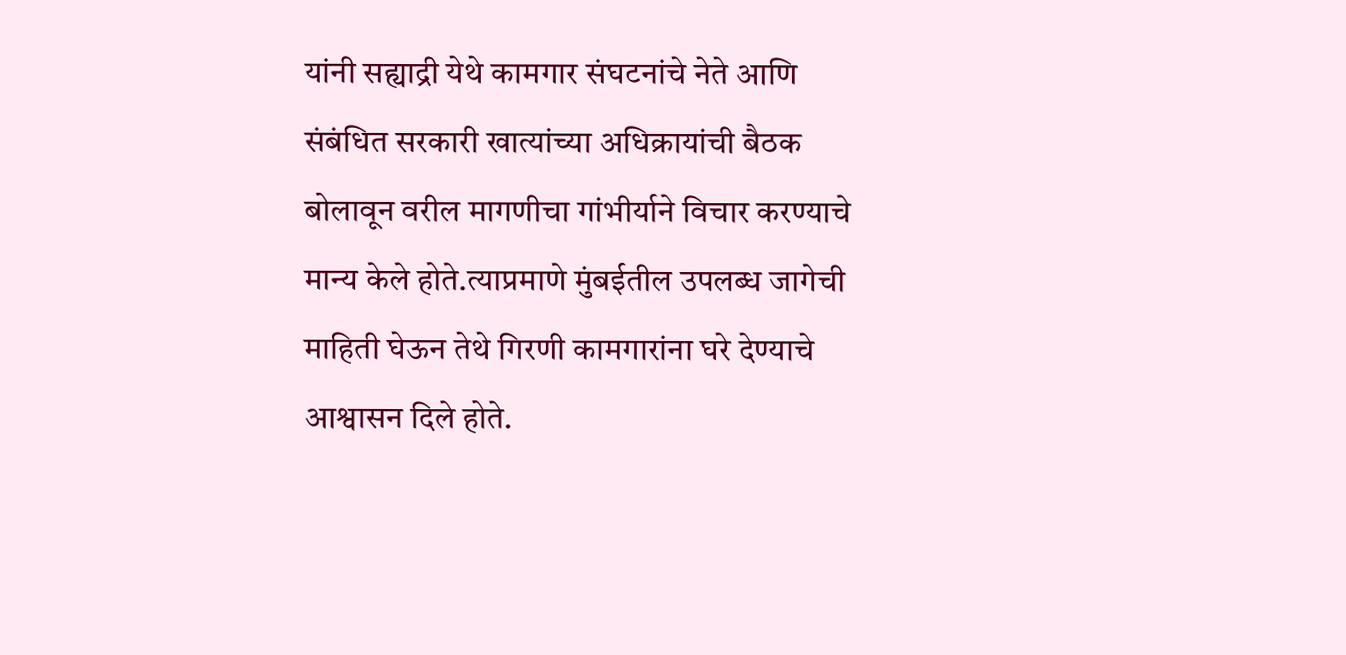यांनी सह्याद्री येथे कामगार संघटनांचे नेते आणि संबंधित सरकारी खात्यांच्या अधिक्रायांची बैठक बोलावून वरील मागणीचा गांभीर्याने विचार करण्याचे मान्य केले होते.त्याप्रमाणे मुंबईतील उपलब्ध जागेची माहिती घेऊन तेथे गिरणी कामगारांना घरे देण्याचे आश्वासन दिले होते.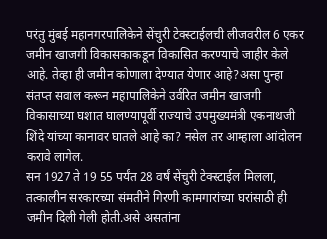परंतु मुंबई महानगरपालिकेने सेंचुरी टेक्स्टाईलची लीजवरील 6 एकर जमीन खाजगी विकासकाकडून विकासित करण्याचे जाहीर केले आहे. तेव्हा ही जमीन कोणाला देण्यात येणार आहे?असा पुन्हा संतप्त सवाल करून महापालिकेने उर्वरित जमीन खाजगी विकासाच्या घशात घालण्यापूर्वी राज्याचे उपमुख्यमंत्री एकनाथजी शिंदे यांच्या कानावर घातले आहे का? नसेल तर आम्हाला आंदोलन करावे लागेल.
सन 1927 ते 19 55 पर्यंत 28 वर्षं सेंचुरी टेक्स्टाईल मिलला, तत्कालीन सरकारच्या संमतीने गिरणी कामगारांच्या घरांसाठी ही जमीन दिली गेली होती.असे असतांना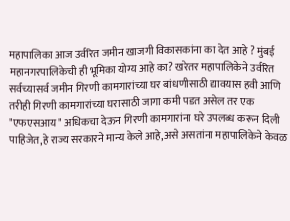महापालिका आज उर्वरित जमीन खाजगी विकासकांना का देत आहे ? मुंबई महानगरपालिकेची ही भूमिका योग्य आहे का? खरेतर महापालिकेने उर्वरित सर्वच्यासर्व जमीन गिरणी कामगारांच्या घर बांधणीसाठी द्यावयास हवी आणि तरीही गिरणी कामगारांच्या घरासाठी जागा कमी पडत असेल तर एक "एफएसआय" अधिकचा देऊन गिरणी कामगारांना घरे उपलब्ध करून दिली पाहिजेत,हे राज्य सरकारने मान्य केले आहे,असे असतांना महापालिकेने केवळ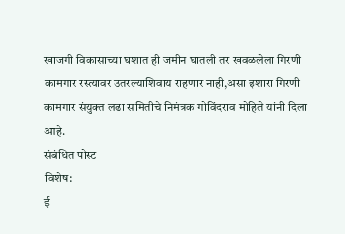खाजगी विकासाच्या घशात ही जमीन घातली तर खवळलेला गिरणी कामगार रस्त्यावर उतरल्याशिवाय राहणार नाही,असा इशारा गिरणी कामगार संयुक्त लढा समितीचे निमंत्रक गोविंदराव मोहिते यांनी दिला आहे.
संबंधित पोस्ट
विशेष:
ई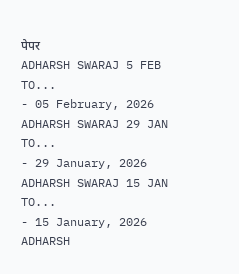पेपर
ADHARSH SWARAJ 5 FEB TO...
- 05 February, 2026
ADHARSH SWARAJ 29 JAN TO...
- 29 January, 2026
ADHARSH SWARAJ 15 JAN TO...
- 15 January, 2026
ADHARSH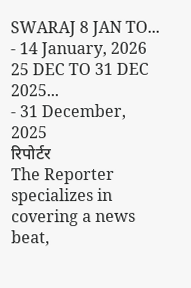SWARAJ 8 JAN TO...
- 14 January, 2026
25 DEC TO 31 DEC 2025...
- 31 December, 2025
रिपोर्टर
The Reporter specializes in covering a news beat,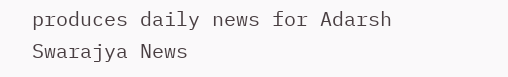produces daily news for Adarsh Swarajya News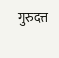गुरुदत्त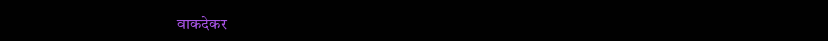वाकदेकर